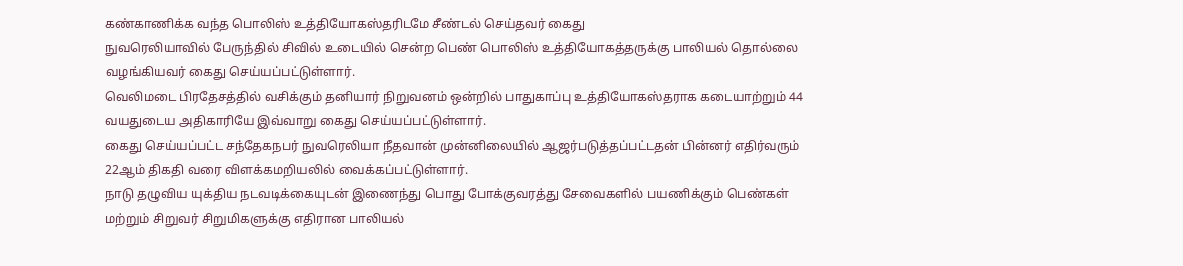கண்காணிக்க வந்த பொலிஸ் உத்தியோகஸ்தரிடமே சீண்டல் செய்தவர் கைது
நுவரெலியாவில் பேருந்தில் சிவில் உடையில் சென்ற பெண் பொலிஸ் உத்தியோகத்தருக்கு பாலியல் தொல்லை வழங்கியவர் கைது செய்யப்பட்டுள்ளார்.
வெலிமடை பிரதேசத்தில் வசிக்கும் தனியார் நிறுவனம் ஒன்றில் பாதுகாப்பு உத்தியோகஸ்தராக கடையாற்றும் 44 வயதுடைய அதிகாரியே இவ்வாறு கைது செய்யப்பட்டுள்ளார்.
கைது செய்யப்பட்ட சந்தேகநபர் நுவரெலியா நீதவான் முன்னிலையில் ஆஜர்படுத்தப்பட்டதன் பின்னர் எதிர்வரும் 22ஆம் திகதி வரை விளக்கமறியலில் வைக்கப்பட்டுள்ளார்.
நாடு தழுவிய யுக்திய நடவடிக்கையுடன் இணைந்து பொது போக்குவரத்து சேவைகளில் பயணிக்கும் பெண்கள் மற்றும் சிறுவர் சிறுமிகளுக்கு எதிரான பாலியல்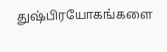துஷ்பிரயோகங்களை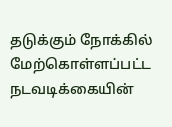தடுக்கும் நோக்கில் மேற்கொள்ளப்பட்ட நடவடிக்கையின்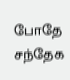போதே சந்தேக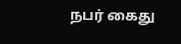நபர் கைது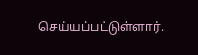செய்யப்பட்டுள்ளார்.